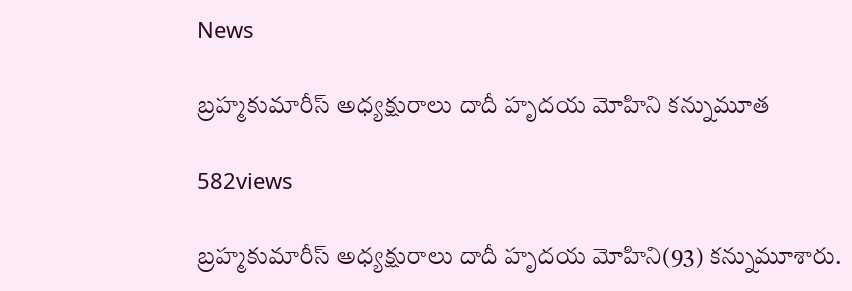News

బ్రహ్మకుమారీస్‌ అధ్యక్షురాలు దాదీ హృదయ మోహిని కన్నుమూత

582views

బ్రహ్మకుమారీస్‌ అధ్యక్షురాలు దాదీ హృదయ మోహిని(93) కన్నుమూశారు.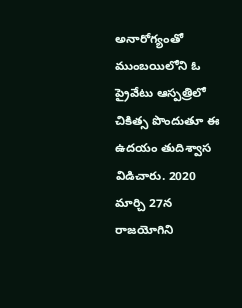అనారోగ్యంతో ముంబయిలోని ఓ ప్రైవేటు ఆస్పత్రిలో చికిత్స పొందుతూ ఈ ఉదయం తుదిశ్వాస విడిచారు. 2020 మార్చి 27న రాజయోగిని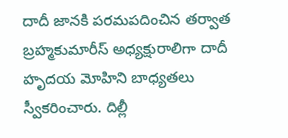దాదీ జానకి పరమపదించిన తర్వాత బ్రహ్మకుమారీస్‌ అధ్యక్షురాలిగా దాదీ హృదయ మోహిని బాధ్యతలు స్వీకరించారు. దిల్లీ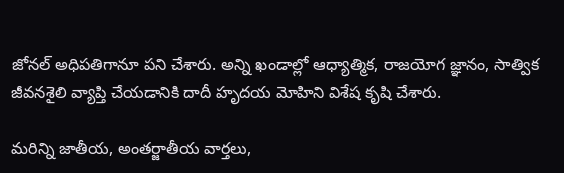జోనల్ అధిపతిగానూ పని చేశారు. అన్ని ఖండాల్లో ఆధ్యాత్మిక, రాజయోగ జ్ఞానం, సాత్విక జీవనశైలి వ్యాప్తి చేయడానికి దాదీ హృదయ మోహిని విశేష కృషి చేశారు.

మరిన్ని జాతీయ, అంతర్జాతీయ వార్తలు,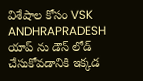విశేషాల కోసం VSK ANDHRAPRADESH యాప్ ను డౌన్ లోడ్ చేసుకోవడానికి ఇక్కడ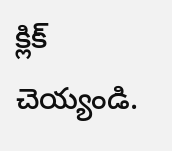క్లిక్ చెయ్యండి.